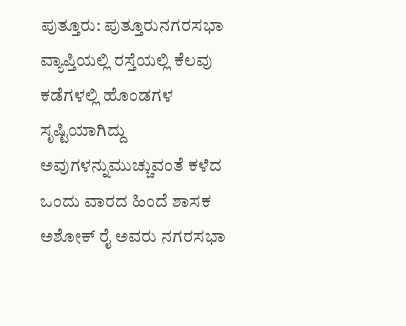ಪುತ್ತೂರು: ಪುತ್ತೂರುನಗರಸಭಾ ವ್ಯಾಪ್ತಿಯಲ್ಲಿ‌ ರಸ್ತೆಯಲ್ಲಿ ಕೆಲವು ಕಡೆಗಳಲ್ಲಿ ಹೊಂಡಗಳ ಸೃಷ್ಟಿಯಾಗಿದ್ದು ಅವುಗಳನ್ನು‌ಮುಚ್ಚುವಂತೆ ಕಳೆದ ಒಂದು ವಾರದ ಹಿಂದೆ ಶಾಸಕ ಅಶೋಕ್ ರೈ ಅವರು ನಗರಸಭಾ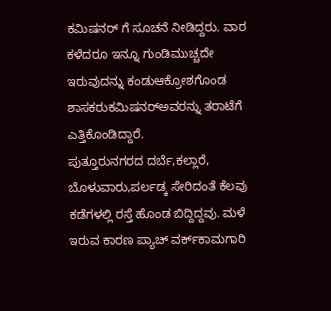ಕಮಿಷನರ್ ಗೆ ಸೂಚನೆ ನೀಡಿದ್ದರು. ವಾರ ಕಳೆದರೂ ಇನ್ನೂ ಗುಂಡಿ‌ಮುಚ್ಚದೇ ಇರುವುದನ್ನು ಕಂಡು‌ಆಕ್ರೋಶಗೊಂಡ ಶಾಸಕರು‌ಕಮಿಷನರ್‌ಅವರನ್ನು ತರಾಟೆಗೆ ಎತ್ತಿಕೊಂಡಿದ್ದಾರೆ.
ಪುತ್ತೂರು‌ನಗರದ ದರ್ಬೆ,ಕಲ್ಲಾರೆ, ಬೊಳುವಾರು,ಪರ್ಲಡ್ಕ ಸೇರಿದಂತೆ ಕೆಲವು ಕಡೆಗಳಲ್ಲಿ‌ ರಸ್ತೆ ಹೊಂಡ ಬಿದ್ದಿದ್ದವು. ಮಳೆ ಇರುವ ಕಾರಣ ಪ್ಯಾಚ್ ವರ್ಕ್‌ಕಾಮಗಾರಿ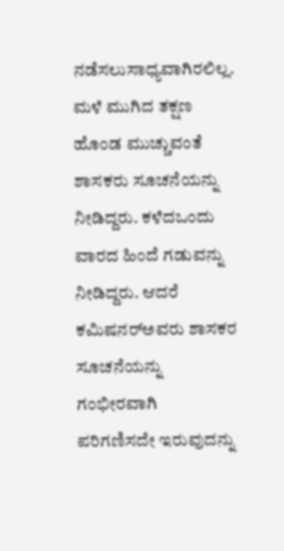ನಡೆಸಲು‌ಸಾಧ್ಯವಾಗಿರಲಿಲ್ಲ. ಮಳೆ ಮುಗಿದ ತಕ್ಷಣ ಹೊಂಡ ಮುಚ್ಚುವಂತೆ ಶಾಸಕರು ಸೂಚನೆಯನ್ನು ನೀಡಿದ್ದರು. ಕಳೆದ‌ಒಂದು ವಾರದ ಹಿಂದೆ ಗಡುವನ್ನು ನೀಡಿದ್ದರು. ಆದರೆ ಕಮಿಷನರ್‌ಅವರು ಶಾಸಕರ ಸೂಚನೆಯನ್ನು ಗಂಭೀರವಾಗಿ ಪರಿಗಣಿಸದೇ ಇರುವುದನ್ನು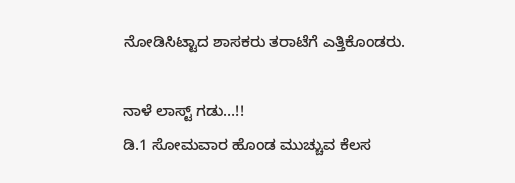ನೋಡಿ‌ಸಿಟ್ಟಾದ ಶಾಸಕರು ತರಾಟೆಗೆ ಎತ್ತಿಕೊಂಡರು.

ನಾಳೆ ಲಾಸ್ಟ್ ಗಡು…!!
ಡಿ.1 ಸೋಮವಾರ ಹೊಂಡ ಮುಚ್ಚುವ ಕೆಲಸ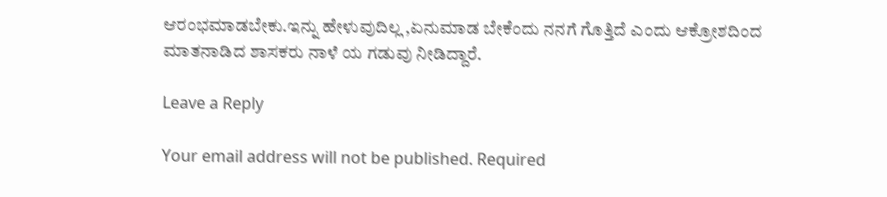ಆರಂಭ‌ಮಾಡಬೇಕು.ಇನ್ನು ಹೇಳುವುದಿಲ್ಲ ,ಏನು‌ಮಾಡ ಬೇಕೆಂದು ನನಗೆ ಗೊತ್ತಿದೆ ಎಂದು ಆಕ್ರೋಶದಿಂದ ಮಾತನಾಡಿದ ಶಾಸಕರು ನಾಳೆ ಯ ಗಡುವು ನೀಡಿದ್ದಾರೆ.

Leave a Reply

Your email address will not be published. Required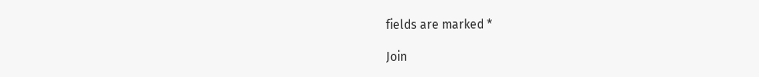fields are marked *

Join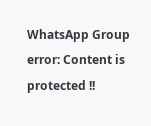WhatsApp Group
error: Content is protected !!